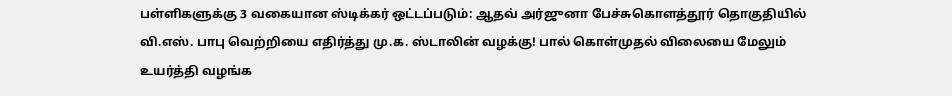பள்ளிகளுக்கு 3 வகையான ஸ்டிக்கர் ஒட்டப்படும்: ஆதவ் அர்ஜுனா பேச்சுகொளத்தூர் தொகுதியில் வி.எஸ். பாபு வெற்றியை எதிர்த்து மு.க. ஸ்டாலின் வழக்கு! பால் கொள்முதல் விலையை மேலும் உயர்த்தி வழங்க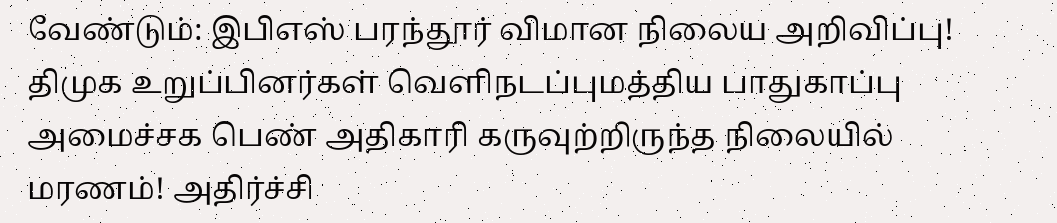வேண்டும்: இபிஎஸ் பரந்தூர் விமான நிலைய அறிவிப்பு! திமுக உறுப்பினர்கள் வெளிநடப்புமத்திய பாதுகாப்பு அமைச்சக பெண் அதிகாரி கருவுற்றிருந்த நிலையில் மரணம்! அதிர்ச்சி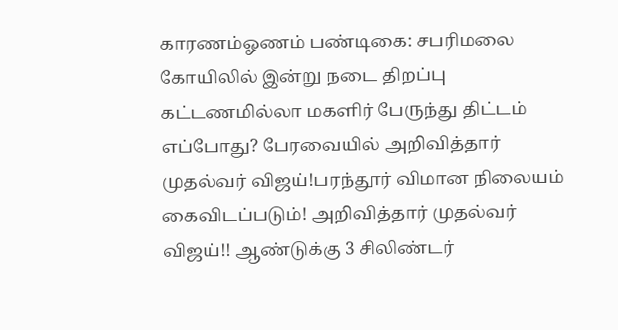காரணம்ஓணம் பண்டிகை: சபரிமலை கோயிலில் இன்று நடை திறப்பு கட்டணமில்லா மகளிர் பேருந்து திட்டம் எப்போது? பேரவையில் அறிவித்தார் முதல்வர் விஜய்!பரந்தூர் விமான நிலையம் கைவிடப்படும்! அறிவித்தார் முதல்வர் விஜய்!! ஆண்டுக்கு 3 சிலிண்டர்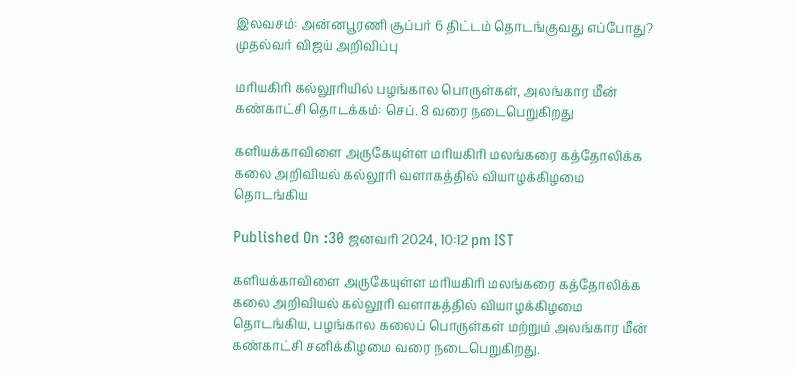இலவசம்: அன்னபூரணி சூப்பர் 6 திட்டம் தொடங்குவது எப்போது? முதல்வர் விஜய் அறிவிப்பு

மரியகிரி கல்லூரியில் பழங்கால பொருள்கள், அலங்கார மீன் கண்காட்சி தொடக்கம்: செப். 8 வரை நடைபெறுகிறது

களியக்காவிளை அருகேயுள்ள மரியகிரி மலங்கரை கத்தோலிக்க கலை அறிவியல் கல்லூரி வளாகத்தில் வியாழக்கிழமை தொடங்கிய

Published On :30 ஜனவரி 2024, 10:12 pm IST

களியக்காவிளை அருகேயுள்ள மரியகிரி மலங்கரை கத்தோலிக்க கலை அறிவியல் கல்லூரி வளாகத்தில் வியாழக்கிழமை தொடங்கிய, பழங்கால கலைப் பொருள்கள் மற்றும் அலங்கார மீன் கண்காட்சி சனிக்கிழமை வரை நடைபெறுகிறது.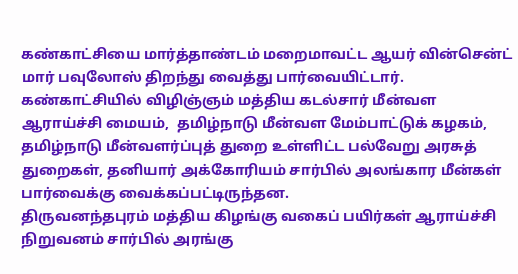கண்காட்சியை மார்த்தாண்டம் மறைமாவட்ட ஆயர் வின்சென்ட் மார் பவுலோஸ் திறந்து வைத்து பார்வையிட்டார். கண்காட்சியில் விழிஞ்ஞம் மத்திய கடல்சார் மீன்வள ஆராய்ச்சி மையம்,  தமிழ்நாடு மீன்வள மேம்பாட்டுக் கழகம்,  தமிழ்நாடு மீன்வளர்ப்புத் துறை உள்ளிட்ட பல்வேறு அரசுத் துறைகள், தனியார் அக்கோரியம் சார்பில் அலங்கார மீன்கள் பார்வைக்கு வைக்கப்பட்டிருந்தன.
திருவனந்தபுரம் மத்திய கிழங்கு வகைப் பயிர்கள் ஆராய்ச்சி நிறுவனம் சார்பில் அரங்கு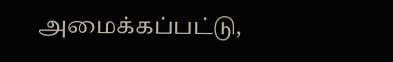அமைக்கப்பட்டு,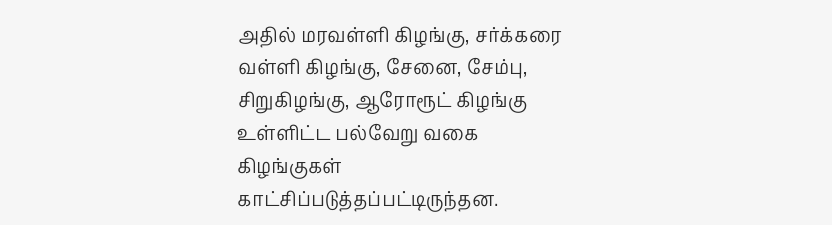அதில் மரவள்ளி கிழங்கு, சர்க்கரை வள்ளி கிழங்கு, சேனை, சேம்பு, சிறுகிழங்கு, ஆரோரூட் கிழங்கு உள்ளிட்ட பல்வேறு வகை கிழங்குகள் காட்சிப்படுத்தப்பட்டிருந்தன.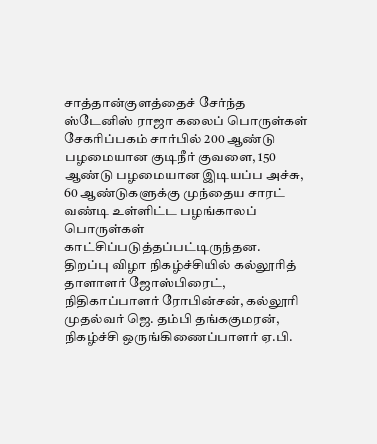சாத்தான்குளத்தைச் சேர்ந்த ஸ்டேனிஸ் ராஜா கலைப் பொருள்கள் சேகரிப்பகம் சார்பில் 200 ஆண்டு பழமையான குடிநீர் குவளை, 150 ஆண்டு பழமையான இடியப்ப அச்சு, 60 ஆண்டுகளுக்கு முந்தைய சாரட் வண்டி உள்ளிட்ட பழங்காலப் பொருள்கள் காட்சிப்படுத்தப்பட்டிருந்தன.
திறப்பு விழா நிகழ்ச்சியில் கல்லூரித் தாளாளர் ஜோஸ்பிரைட், நிதிகாப்பாளர் ரோபின்சன், கல்லூரி முதல்வர் ஜெ. தம்பி தங்ககுமரன், நிகழ்ச்சி ஒருங்கிணைப்பாளர் ஏ.பி.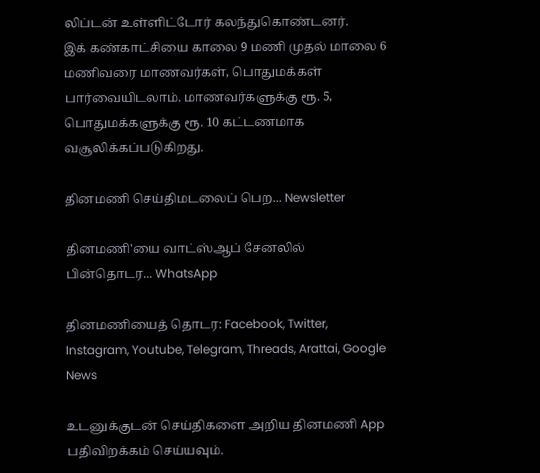லிப்டன் உள்ளிட்டோர் கலந்துகொண்டனர்.
இக் கண்காட்சியை காலை 9 மணி முதல் மாலை 6 மணிவரை மாணவர்கள், பொதுமக்கள் பார்வையிடலாம். மாணவர்களுக்கு ரூ. 5, பொதுமக்களுக்கு ரூ. 10 கட்டணமாக வசூலிக்கப்படுகிறது.

தினமணி செய்திமடலைப் பெற... Newsletter

தினமணி'யை வாட்ஸ்ஆப் சேனலில் பின்தொடர... WhatsApp

தினமணியைத் தொடர: Facebook, Twitter, Instagram, Youtube, Telegram, Threads, Arattai, Google News

உடனுக்குடன் செய்திகளை அறிய தினமணி App பதிவிறக்கம் செய்யவும்.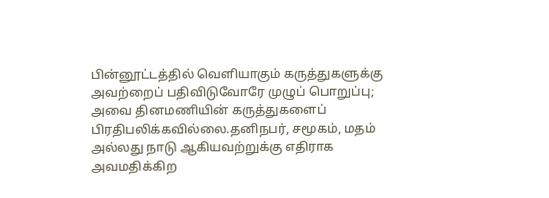பின்னூட்டத்தில் வெளியாகும் கருத்துகளுக்கு அவற்றைப் பதிவிடுவோரே முழுப் பொறுப்பு; அவை தினமணியின் கருத்துகளைப் பிரதிபலிக்கவில்லை.தனிநபர், சமூகம், மதம் அல்லது நாடு ஆகியவற்றுக்கு எதிராக அவமதிக்கிற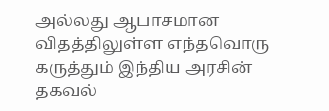அல்லது ஆபாசமான விதத்திலுள்ள எந்தவொரு கருத்தும் இந்திய அரசின் தகவல்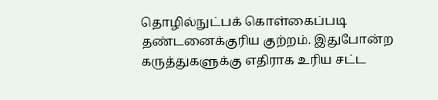தொழில்நுட்பக் கொள்கைப்படி தண்டனைக்குரிய குற்றம். இதுபோன்ற கருத்துகளுக்கு எதிராக உரிய சட்ட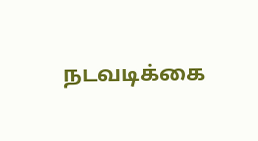நடவடிக்கை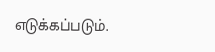எடுக்கப்படும்.